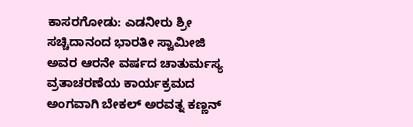ಕಾಸರಗೋಡು: ಎಡನೀರು ಶ್ರೀ ಸಚ್ಚಿದಾನಂದ ಭಾರತೀ ಸ್ವಾಮೀಜಿ ಅವರ ಆರನೇ ವರ್ಷದ ಚಾತುರ್ಮಸ್ಯ ವ್ರತಾಚರಣೆಯ ಕಾರ್ಯಕ್ರಮದ ಅಂಗವಾಗಿ ಬೇಕಲ್ ಅರವತ್ನ ಕಣ್ಣನ್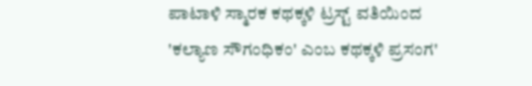ಪಾಟಾಳಿ ಸ್ಮಾರಕ ಕಥಕ್ಕಳಿ ಟ್ರಸ್ಟ್ ವತಿಯಿಂದ 'ಕಲ್ಯಾಣ ಸೌಗಂಧಿಕಂ' ಎಂಬ ಕಥಕ್ಕಳಿ ಪ್ರಸಂಗ'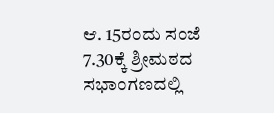ಆ. 15ರಂದು ಸಂಜೆ 7.30ಕ್ಕೆ ಶ್ರೀಮಠದ ಸಭಾಂಗಣದಲ್ಲಿ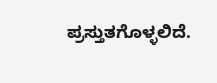ಪ್ರಸ್ತುತಗೊಳ್ಳಲಿದೆ.